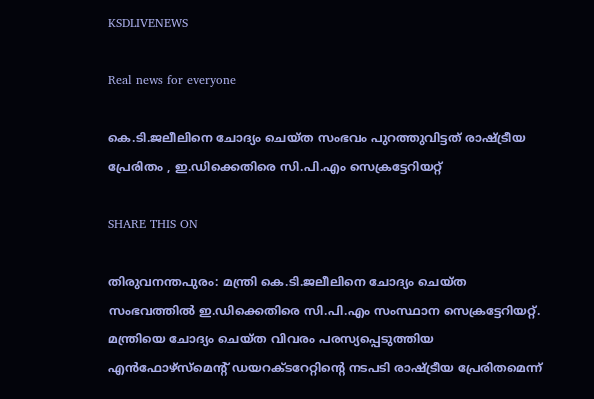KSDLIVENEWS

Real news for everyone

കെ.ടി.ജലീലിനെ ചോദ്യം ചെയ്ത സംഭവം പുറത്തുവിട്ടത് രാഷ്ട്രീയ പ്രേരിതം , ഇ.ഡിക്കെതിരെ സി.പി.എം സെക്രട്ടേറിയറ്റ്

SHARE THIS ON

തിരുവനന്തപുരം: മന്ത്രി കെ.ടി.ജലീലിനെ ചോദ്യം ചെയ്ത സംഭവത്തില്‍ ഇ.ഡിക്കെതിരെ സി.പി.എം സംസ്ഥാന സെക്രട്ടേറിയറ്റ്. മന്ത്രിയെ ചോദ്യം ചെയ്ത വിവരം പരസ്യപ്പെടുത്തിയ എന്‍ഫോഴ്‌സ്‌മെന്റ് ഡയറക്ടറേറ്റിന്റെ നടപടി രാഷ്‌ട്രീയ പ്രേരിതമെന്ന്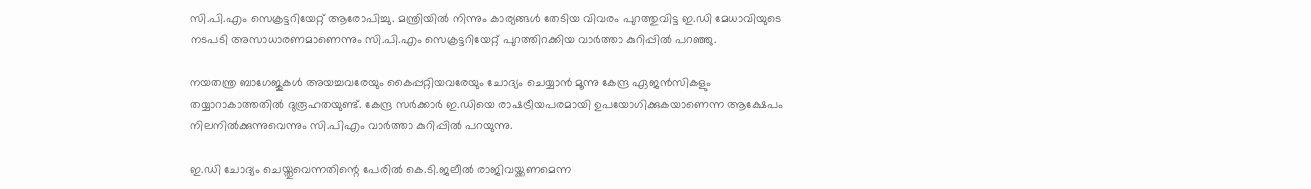സി.പി.എം സെക്രട്ടറിയേറ്റ് ആരോപിച്ചു. മന്ത്രിയില്‍ നിന്നും കാര്യങ്ങള്‍ തേടിയ വിവരം പുറത്തുവിട്ട ഇ.ഡി മേധാവിയുടെ നടപടി അസാധാരണമാണെന്നും സി.പി.എം സെക്രട്ടറിയേറ്റ് പുറത്തിറക്കിയ വാര്‍ത്താ കുറിപ്പില്‍ പറഞ്ഞു.

നയതന്ത്ര ബാഗേജുകള്‍ അയച്ചവരേയും കൈപ്പറ്റിയവരേയും ചോദ്യം ചെയ്യാന്‍ മൂന്നു കേന്ദ്ര ഏജന്‍സികളും തയ്യാറാകാത്തതില്‍ ദുരൂഹതയുണ്ട്. കേന്ദ്ര സര്‍ക്കാര്‍ ഇ.ഡിയെ രാഷട്രീയപരമായി ഉപയോഗിക്കുകയാണെന്ന ആക്ഷേപം നിലനില്‍ക്കുന്നുവെന്നും സി.പിഎം വാര്‍ത്താ കുറിപ്പില്‍ പറയുന്നു.

ഇ.ഡി ചോദ്യം ചെയ്തുവെന്നതിന്റെ പേരില്‍ കെ.ടി.ജലീല്‍ രാജിവയ്ക്കണമെന്ന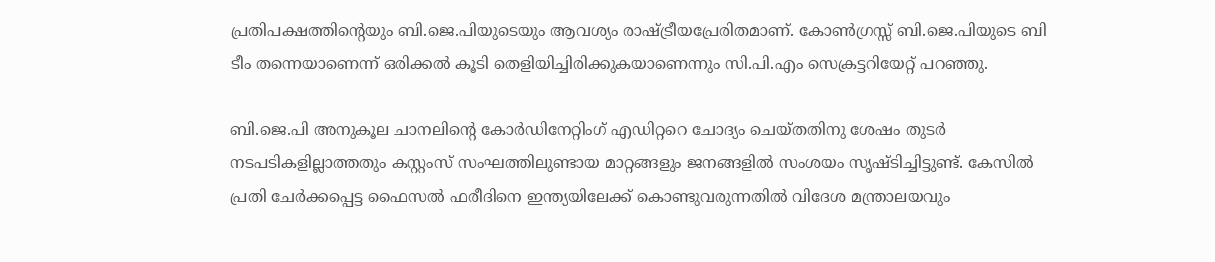പ്രതിപക്ഷത്തിന്റെയും ബി.ജെ.പിയുടെയും ആവശ്യം രാഷ്ട്രീയപ്രേരിതമാണ്. കോണ്‍ഗ്രസ്സ് ബി.ജെ.പിയുടെ ബി ടീം തന്നെയാണെന്ന് ഒരിക്കല്‍ കൂടി തെളിയിച്ചിരിക്കുകയാണെന്നും സി.പി.എം സെക്രട്ടറിയേറ്റ് പറഞ്ഞു.

ബി.ജെ.പി അനുകൂല ചാനലിന്റെ കോര്‍ഡിനേറ്റിംഗ് എഡിറ്ററെ ചോദ്യം ചെയ്തതിനു ശേഷം തുടര്‍ നടപടികളില്ലാത്തതും കസ്റ്റംസ് സംഘത്തിലുണ്ടായ മാറ്റങ്ങളും ജനങ്ങളില്‍ സംശയം സൃഷ്ടിച്ചിട്ടുണ്ട്. കേസില്‍ പ്രതി ചേര്‍ക്കപ്പെട്ട ഫൈസല്‍ ഫരീദിനെ ഇന്ത്യയിലേക്ക് കൊണ്ടുവരുന്നതില്‍ വിദേശ മന്ത്രാലയവും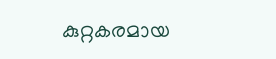കുറ്റകരമായ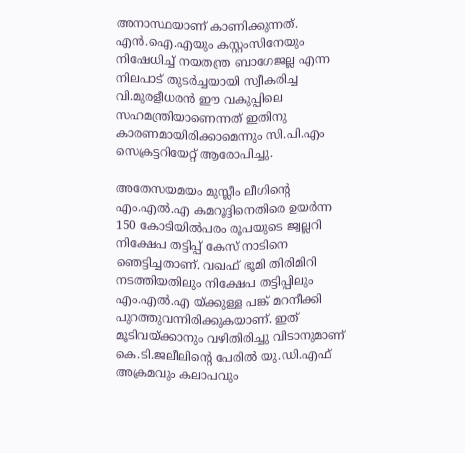അനാസ്ഥയാണ് കാണിക്കുന്നത്. എന്‍.ഐ.എയും കസ്റ്റംസിനേയും നിഷേധിച്ച്‌ നയതന്ത്ര ബാഗേജല്ല എന്ന നിലപാട് തുടര്‍ച്ചയായി സ്വീകരിച്ച വി.മുരളീധരന്‍ ഈ വകുപ്പിലെ സഹമന്ത്രിയാണെന്നത് ഇതിനു കാരണമായിരിക്കാമെന്നും സി.പി.എം സെക്രട്ടറിയേറ്റ് ആരോപിച്ചു.

അതേസയമയം മുസ്ലീം ലീഗിന്റെ എം.എല്‍.എ കമറൂദ്ദിനെതിരെ ഉയര്‍ന്ന 150 കോടിയില്‍പരം രൂപയുടെ ജ്വല്ലറി നിക്ഷേപ തട്ടിപ്പ് കേസ് നാടിനെ ഞെട്ടിച്ചതാണ്. വഖഫ് ഭൂമി തിരിമിറി നടത്തിയതിലും നിക്ഷേപ തട്ടിപ്പിലും എം.എല്‍.എ യ്ക്കുള്ള പങ്ക് മറനീക്കി പുറത്തുവന്നിരിക്കുകയാണ്. ഇത് മൂടിവയ്ക്കാനും വഴിതിരിച്ചു വിടാനുമാണ് കെ.ടി.ജലീലിന്റെ പേരില്‍ യു.ഡി.എഫ് അക്രമവും കലാപവും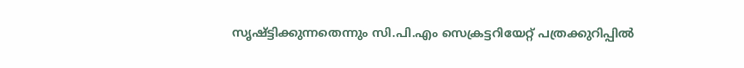സൃഷ്ട്ടിക്കുന്നതെന്നും സി.പി.എം സെക്രട്ടറിയേറ്റ് പത്രക്കുറിപ്പില്‍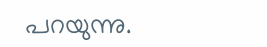പറയുന്നു.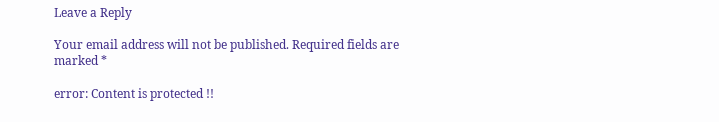Leave a Reply

Your email address will not be published. Required fields are marked *

error: Content is protected !!